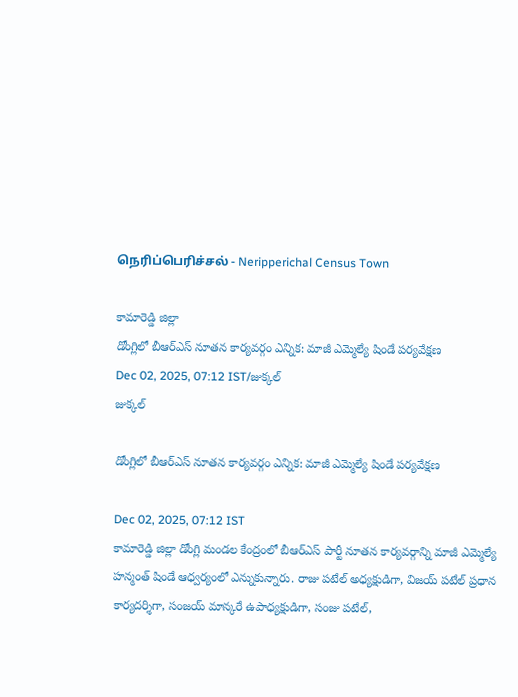நெரிப்பெரிச்சல் - Neripperichal Census Town

కామారెడ్డి జిల్లా
డోంగ్లిలో బీఆర్ఎస్ నూతన కార్యవర్గం ఎన్నిక: మాజీ ఎమ్మెల్యే షిండే పర్యవేక్షణ
Dec 02, 2025, 07:12 IST/జుక్కల్
జుక్కల్

డోంగ్లిలో బీఆర్ఎస్ నూతన కార్యవర్గం ఎన్నిక: మాజీ ఎమ్మెల్యే షిండే పర్యవేక్షణ

Dec 02, 2025, 07:12 IST
కామారెడ్డి జిల్లా డోంగ్లి మండల కేంద్రంలో బీఆర్ఎస్ పార్టీ నూతన కార్యవర్గాన్ని మాజీ ఎమ్మెల్యే హన్మంత్ షిండే ఆధ్వర్యంలో ఎన్నుకున్నారు. రాజు పటేల్ అధ్యక్షుడిగా, విజయ్ పటేల్ ప్రధాన కార్యదర్శిగా, సంజయ్ మాన్కరే ఉపాధ్యక్షుడిగా, సంజు పటేల్,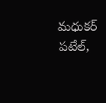మధుకర్ పటేల్,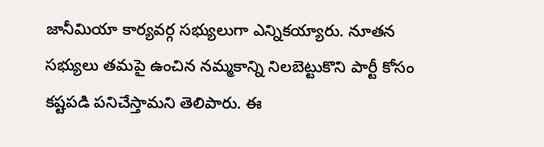జానీమియా కార్యవర్గ సభ్యులుగా ఎన్నికయ్యారు. నూతన సభ్యులు తమపై ఉంచిన నమ్మకాన్ని నిలబెట్టుకొని పార్టీ కోసం కష్టపడి పనిచేస్తామని తెలిపారు. ఈ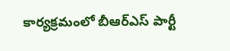కార్యక్రమంలో బీఆర్ఎస్ పార్టీ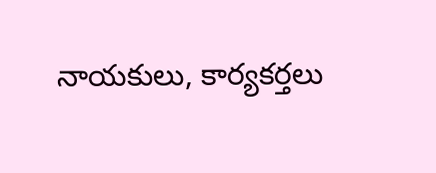నాయకులు, కార్యకర్తలు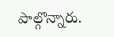పాల్గొన్నారు.